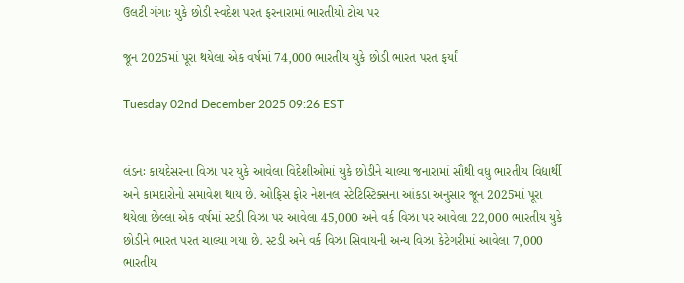ઉલટી ગંગાઃ યુકે છોડી સ્વદેશ પરત ફરનારામાં ભારતીયો ટોચ પર

જૂન 2025માં પૂરા થયેલા એક વર્ષમાં 74,000 ભારતીય યુકે છોડી ભારત પરત ફર્યાં

Tuesday 02nd December 2025 09:26 EST


લંડનઃ કાયદેસરના વિઝા પર યુકે આવેલા વિદેશીઓમાં યુકે છોડીને ચાલ્યા જનારામાં સૌથી વધુ ભારતીય વિદ્યાર્થી અને કામદારોનો સમાવેશ થાય છે. ઓફિસ ફોર નેશનલ સ્ટેટિસ્ટિક્સના આંકડા અનુસાર જૂન 2025માં પૂરા થયેલા છેલ્લા એક વર્ષમાં સ્ટડી વિઝા પર આવેલા 45,000 અને વર્ક વિઝા પર આવેલા 22,000 ભારતીય યુકે છોડીને ભારત પરત ચાલ્યા ગયા છે. સ્ટડી અને વર્ક વિઝા સિવાયની અન્ય વિઝા કેટેગરીમાં આવેલા 7,000 ભારતીય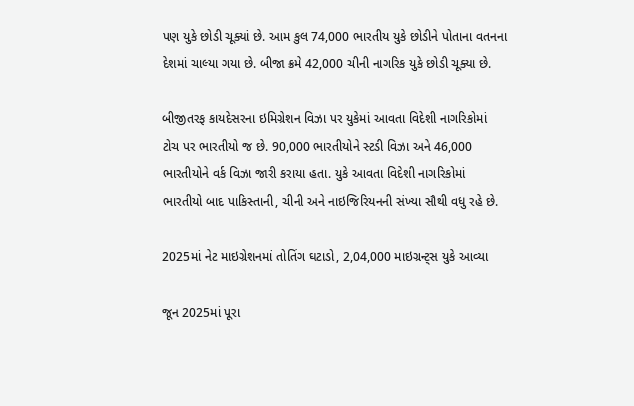પણ યુકે છોડી ચૂક્યાં છે. આમ કુલ 74,000 ભારતીય યુકે છોડીને પોતાના વતનના દેશમાં ચાલ્યા ગયા છે. બીજા ક્રમે 42,000 ચીની નાગરિક યુકે છોડી ચૂક્યા છે.

બીજીતરફ કાયદેસરના ઇમિગ્રેશન વિઝા પર યુકેમાં આવતા વિદેશી નાગરિકોમાં ટોચ પર ભારતીયો જ છે. 90,000 ભારતીયોને સ્ટડી વિઝા અને 46,000 ભારતીયોને વર્ક વિઝા જારી કરાયા હતા. યુકે આવતા વિદેશી નાગરિકોમાં ભારતીયો બાદ પાકિસ્તાની, ચીની અને નાઇજિરિયનની સંખ્યા સૌથી વધુ રહે છે.

2025માં નેટ માઇગ્રેશનમાં તોતિંગ ઘટાડો, 2,04,000 માઇગ્રન્ટ્સ યુકે આવ્યા

જૂન 2025માં પૂરા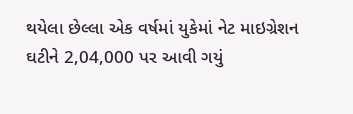થયેલા છેલ્લા એક વર્ષમાં યુકેમાં નેટ માઇગ્રેશન ઘટીને 2,04,000 પર આવી ગયું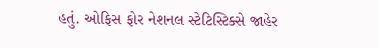હતું. ઓફિસ ફોર નેશનલ સ્ટેટિસ્ટિક્સે જાહેર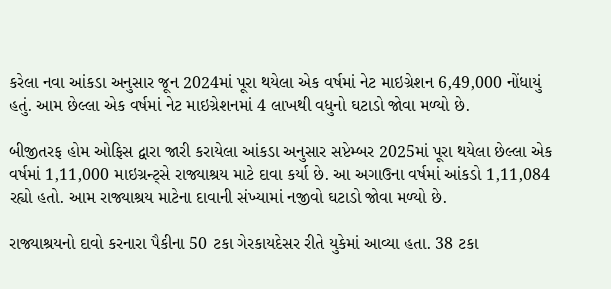કરેલા નવા આંકડા અનુસાર જૂન 2024માં પૂરા થયેલા એક વર્ષમાં નેટ માઇગ્રેશન 6,49,000 નોંધાયું હતું. આમ છેલ્લા એક વર્ષમાં નેટ માઇગ્રેશનમાં 4 લાખથી વધુનો ઘટાડો જોવા મળ્યો છે.

બીજીતરફ હોમ ઓફિસ દ્વારા જારી કરાયેલા આંકડા અનુસાર સપ્ટેમ્બર 2025માં પૂરા થયેલા છેલ્લા એક વર્ષમાં 1,11,000 માઇગ્રન્ટ્સે રાજ્યાશ્રય માટે દાવા કર્યા છે. આ અગાઉના વર્ષમાં આંકડો 1,11,084 રહ્યો હતો. આમ રાજ્યાશ્રય માટેના દાવાની સંખ્યામાં નજીવો ઘટાડો જોવા મળ્યો છે.

રાજ્યાશ્રયનો દાવો કરનારા પૈકીના 50 ટકા ગેરકાયદેસર રીતે યુકેમાં આવ્યા હતા. 38 ટકા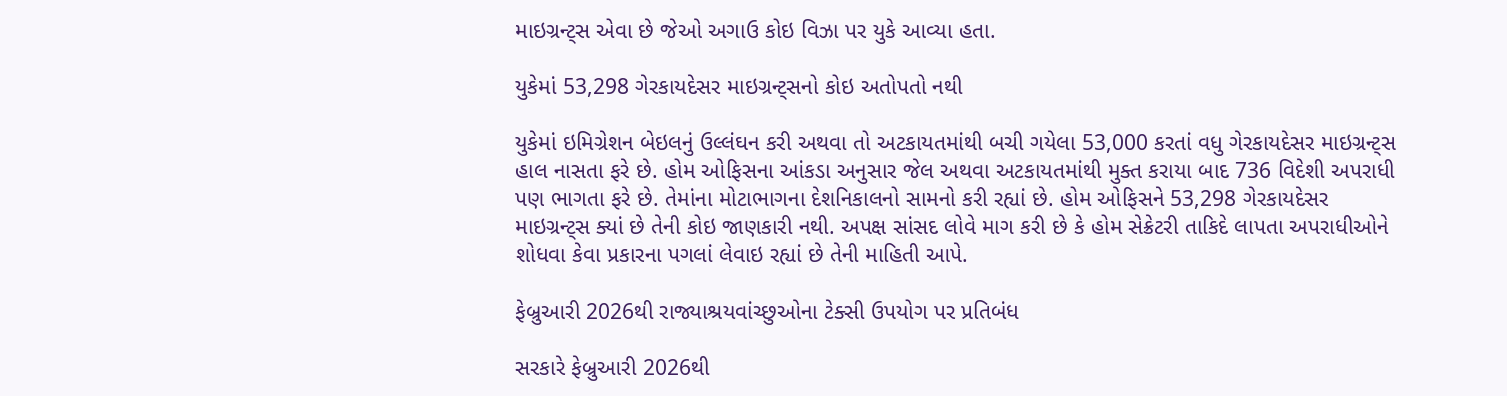માઇગ્રન્ટ્સ એવા છે જેઓ અગાઉ કોઇ વિઝા પર યુકે આવ્યા હતા.

યુકેમાં 53,298 ગેરકાયદેસર માઇગ્રન્ટ્સનો કોઇ અતોપતો નથી

યુકેમાં ઇમિગ્રેશન બેઇલનું ઉલ્લંઘન કરી અથવા તો અટકાયતમાંથી બચી ગયેલા 53,000 કરતાં વધુ ગેરકાયદેસર માઇગ્રન્ટ્સ હાલ નાસતા ફરે છે. હોમ ઓફિસના આંકડા અનુસાર જેલ અથવા અટકાયતમાંથી મુક્ત કરાયા બાદ 736 વિદેશી અપરાધી પણ ભાગતા ફરે છે. તેમાંના મોટાભાગના દેશનિકાલનો સામનો કરી રહ્યાં છે. હોમ ઓફિસને 53,298 ગેરકાયદેસર માઇગ્રન્ટ્સ ક્યાં છે તેની કોઇ જાણકારી નથી. અપક્ષ સાંસદ લોવે માગ કરી છે કે હોમ સેક્રેટરી તાકિદે લાપતા અપરાધીઓને શોધવા કેવા પ્રકારના પગલાં લેવાઇ રહ્યાં છે તેની માહિતી આપે.

ફેબ્રુઆરી 2026થી રાજ્યાશ્રયવાંચ્છુઓના ટેક્સી ઉપયોગ પર પ્રતિબંધ

સરકારે ફેબ્રુઆરી 2026થી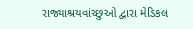રાજ્યાશ્રયવાંચ્છુઓ દ્વારા મેડિકલ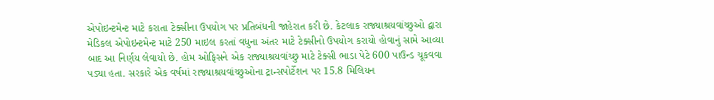એપોઇન્ટમેન્ટ માટે કરાતા ટેક્સીના ઉપયોગ પર પ્રતિબંધની જાહેરાત કરી છે. કેટલાક રાજ્યાશ્રયવાંચ્છુઓ દ્વારા મેડિકલ એપોઇન્ટમેન્ટ માટે 250 માઇલ કરતાં વધુના અંતર માટે ટેક્સીનો ઉપયોગ કરાયો હોવાનું સામે આવ્યા બાદ આ નિર્ણય લેવાયો છે. હોમ ઓફિસને એક રાજ્યાશ્રયવાંચ્છુ માટે ટેક્સી ભાડા પેટે 600 પાઉન્ડ ચૂકવવા પડ્યા હતા. સરકારે એક વર્ષમાં રાજ્યાશ્રયવાંચ્છુઓના ટ્રાન્સપોર્ટેશન પર 15.8 મિલિયન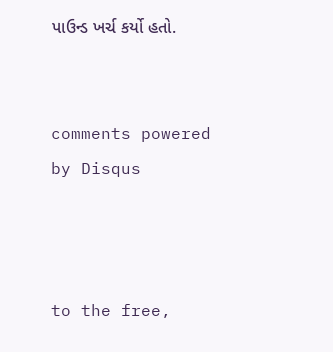પાઉન્ડ ખર્ચ કર્યો હતો.


comments powered by Disqus



to the free,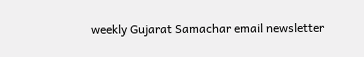weekly Gujarat Samachar email newsletter